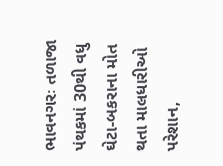ભાવનગરઃ તળાજા પંથકમાં 30થી વધુ ઘેટા-બકરાના મોત થતા માલધારીઓ પરેશાન,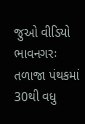જુઓ વીડિયો
ભાવનગરઃ તળાજા પંથકમાં 30થી વધુ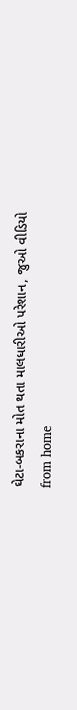ઘેટા-બકરાના મોત થતા માલધારીઓ પરેશાન, જુઓ વીડિયો
from home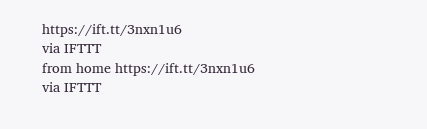https://ift.tt/3nxn1u6
via IFTTT
from home https://ift.tt/3nxn1u6
via IFTTT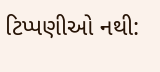ટિપ્પણીઓ નથી: